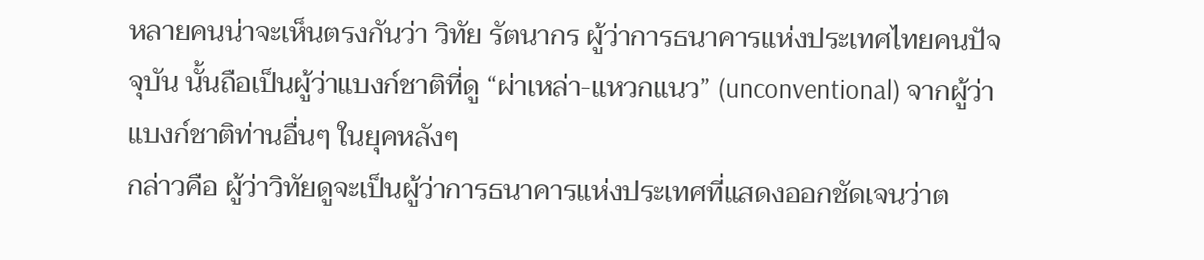หลายคนน่าจะเห็นตรงกันว่า วิทัย รัตนากร ผู้ว่าการธนาคารแห่งประเทศไทยคนปัจจุบัน นั้นถือเป็นผู้ว่าแบงก์ชาติที่ดู “ผ่าเหล่า-แหวกแนว” (unconventional) จากผู้ว่าแบงก์ชาติท่านอื่นๆ ในยุคหลังๆ
กล่าวคือ ผู้ว่าวิทัยดูจะเป็นผู้ว่าการธนาคารแห่งประเทศที่แสดงออกชัดเจนว่าต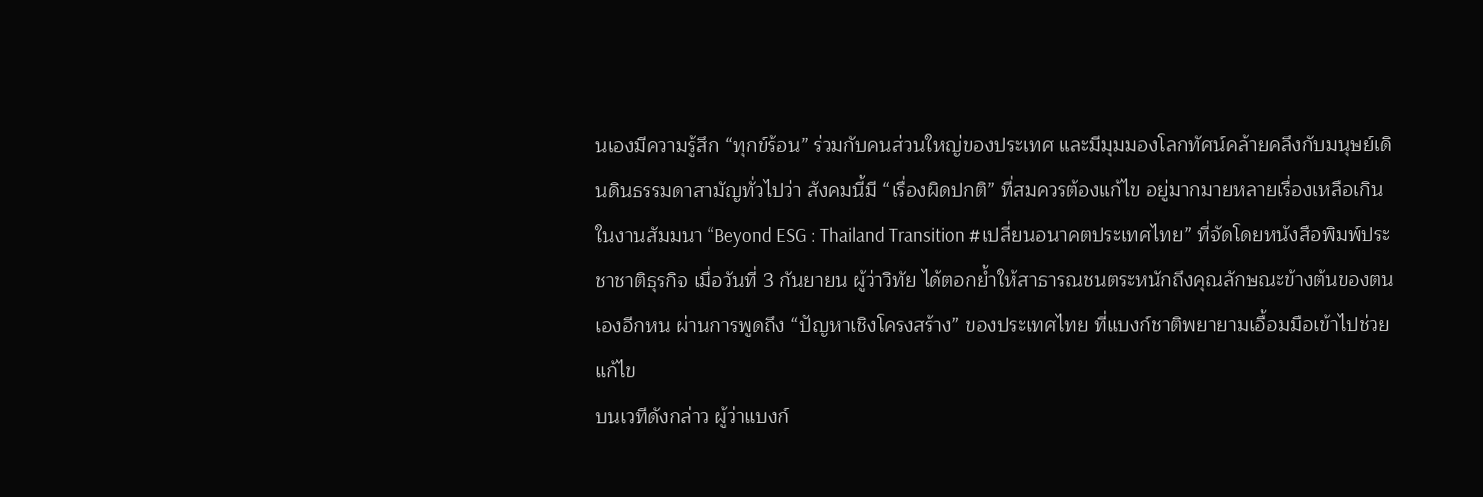นเองมีความรู้สึก “ทุกข์ร้อน” ร่วมกับคนส่วนใหญ่ของประเทศ และมีมุมมองโลกทัศน์คล้ายคลึงกับมนุษย์เดินดินธรรมดาสามัญทั่วไปว่า สังคมนี้มี “เรื่องผิดปกติ” ที่สมควรต้องแก้ไข อยู่มากมายหลายเรื่องเหลือเกิน
ในงานสัมมนา “Beyond ESG : Thailand Transition #เปลี่ยนอนาคตประเทศไทย” ที่จัดโดยหนังสือพิมพ์ประชาชาติธุรกิจ เมื่อวันที่ 3 กันยายน ผู้ว่าวิทัย ได้ตอกย้ำให้สาธารณชนตระหนักถึงคุณลักษณะข้างต้นของตนเองอีกหน ผ่านการพูดถึง “ปัญหาเชิงโครงสร้าง” ของประเทศไทย ที่แบงก์ชาติพยายามเอื้อมมือเข้าไปช่วยแก้ไข
บนเวทีดังกล่าว ผู้ว่าแบงก์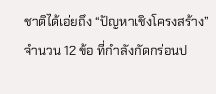ชาติได้เอ่ยถึง “ปัญหาเชิงโครงสร้าง” จำนวน 12 ข้อ ที่กำลังกัดกร่อนป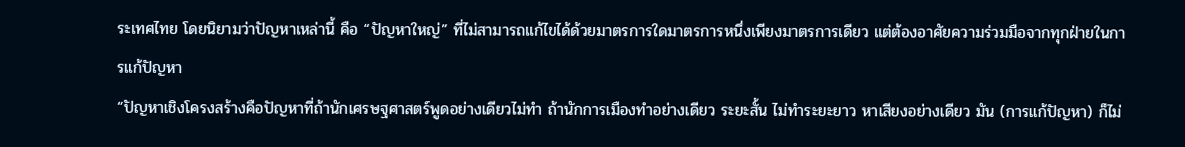ระเทศไทย โดยนิยามว่าปัญหาเหล่านี้ คือ “ปัญหาใหญ่” ที่ไม่สามารถแก้ไขได้ด้วยมาตรการใดมาตรการหนึ่งเพียงมาตรการเดียว แต่ต้องอาศัยความร่วมมือจากทุกฝ่ายในการแก้ปัญหา
“ปัญหาเชิงโครงสร้างคือปัญหาที่ถ้านักเศรษฐศาสตร์พูดอย่างเดียวไม่ทำ ถ้านักการเมืองทำอย่างเดียว ระยะสั้น ไม่ทำระยะยาว หาเสียงอย่างเดียว มัน (การแก้ปัญหา) ก็ไม่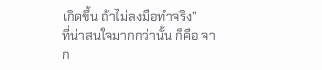เกิดขึ้น ถ้าไม่ลงมือทำจริง”
ที่น่าสนใจมากกว่านั้น ก็คือ จาก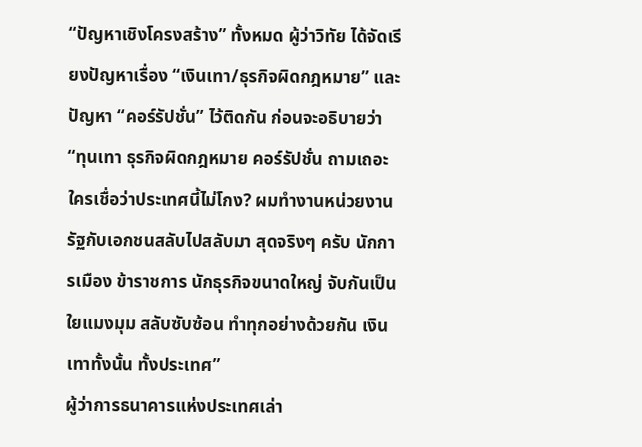“ปัญหาเชิงโครงสร้าง” ทั้งหมด ผู้ว่าวิทัย ได้จัดเรียงปัญหาเรื่อง “เงินเทา/ธุรกิจผิดกฎหมาย” และปัญหา “คอร์รัปชั่น” ไว้ติดกัน ก่อนจะอธิบายว่า
“ทุนเทา ธุรกิจผิดกฎหมาย คอร์รัปชั่น ถามเถอะ ใครเชื่อว่าประเทศนี้ไม่โกง? ผมทำงานหน่วยงานรัฐกับเอกชนสลับไปสลับมา สุดจริงๆ ครับ นักการเมือง ข้าราชการ นักธุรกิจขนาดใหญ่ จับกันเป็นใยแมงมุม สลับซับซ้อน ทำทุกอย่างด้วยกัน เงินเทาทั้งนั้น ทั้งประเทศ”
ผู้ว่าการธนาคารแห่งประเทศเล่า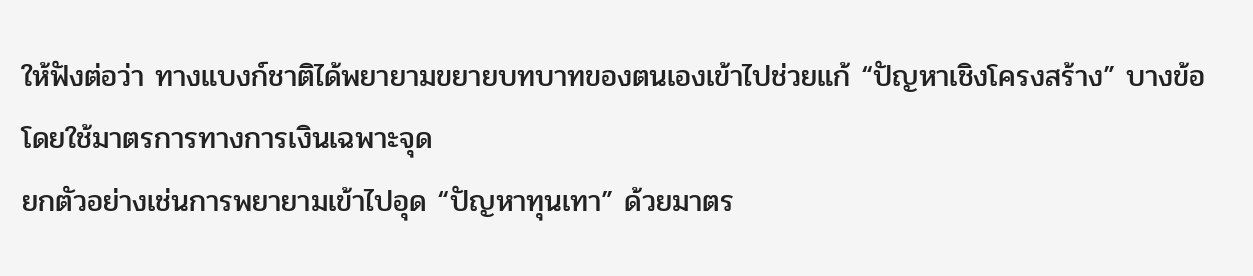ให้ฟังต่อว่า ทางแบงก์ชาติได้พยายามขยายบทบาทของตนเองเข้าไปช่วยแก้ “ปัญหาเชิงโครงสร้าง” บางข้อ โดยใช้มาตรการทางการเงินเฉพาะจุด
ยกตัวอย่างเช่นการพยายามเข้าไปอุด “ปัญหาทุนเทา” ด้วยมาตร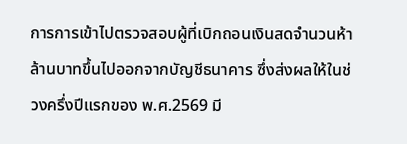การการเข้าไปตรวจสอบผู้ที่เบิกถอนเงินสดจำนวนห้าล้านบาทขึ้นไปออกจากบัญชีธนาคาร ซึ่งส่งผลให้ในช่วงครึ่งปีแรกของ พ.ศ.2569 มี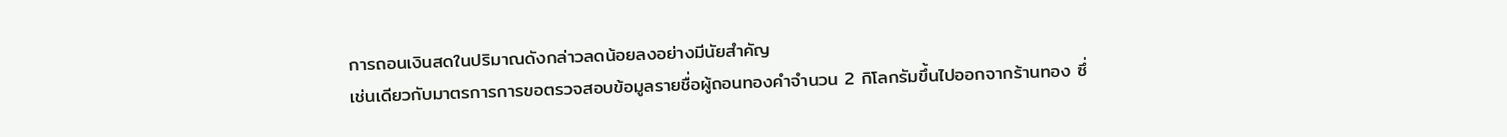การถอนเงินสดในปริมาณดังกล่าวลดน้อยลงอย่างมีนัยสำคัญ
เช่นเดียวกับมาตรการการขอตรวจสอบข้อมูลรายชื่อผู้ถอนทองคำจำนวน 2 กิโลกรัมขึ้นไปออกจากร้านทอง ซึ่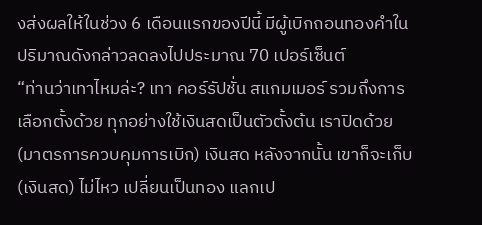งส่งผลให้ในช่วง 6 เดือนแรกของปีนี้ มีผู้เบิกถอนทองคำในปริมาณดังกล่าวลดลงไปประมาณ 70 เปอร์เซ็นต์
“ท่านว่าเทาไหมล่ะ? เทา คอร์รัปชั่น สแกมเมอร์ รวมถึงการเลือกตั้งด้วย ทุกอย่างใช้เงินสดเป็นตัวตั้งต้น เราปิดด้วย (มาตรการควบคุมการเบิก) เงินสด หลังจากนั้น เขาก็จะเก็บ (เงินสด) ไม่ไหว เปลี่ยนเป็นทอง แลกเป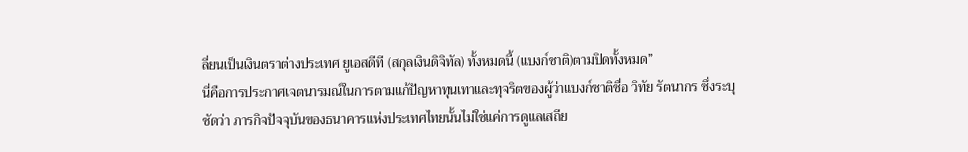ลี่ยนเป็นเงินตราต่างประเทศ ยูเอสดีที (สกุลเงินดิจิทัล) ทั้งหมดนี้ (แบงก์ชาติ)ตามปิดทั้งหมด”
นี่คือการประกาศเจตนารมณ์ในการตามแก้ปัญหาทุนเทาและทุจริตของผู้ว่าแบงก์ชาติชื่อ วิทัย รัตนากร ซึ่งระบุชัดว่า ภารกิจปัจจุบันของธนาคารแห่งประเทศไทยนั้นไม่ใช่แค่การดูแลเสถีย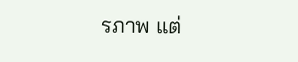รภาพ แต่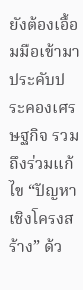ยังต้องเอื้อมมือเข้ามาประคับประคองเศรษฐกิจ รวมถึงร่วมแก้ไข “ปัญหาเชิงโครงสร้าง” ด้ว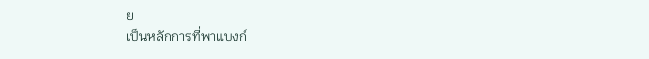ย
เป็นหลักการที่พาแบงก์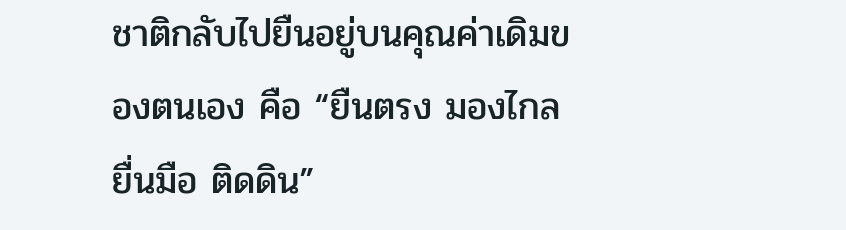ชาติกลับไปยืนอยู่บนคุณค่าเดิมของตนเอง คือ “ยืนตรง มองไกล ยื่นมือ ติดดิน”